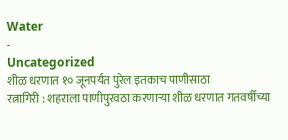Water
-
Uncategorized
शीळ धरणात १० जूनपर्यंत पुरेल इतकाच पाणीसाठा
रत्नागिरी : शहराला पाणीपुरवठा करणाऱ्या शीळ धरणात गतवर्षीच्या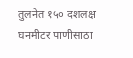तुलनेत १५० दशलक्ष घनमीटर पाणीसाठा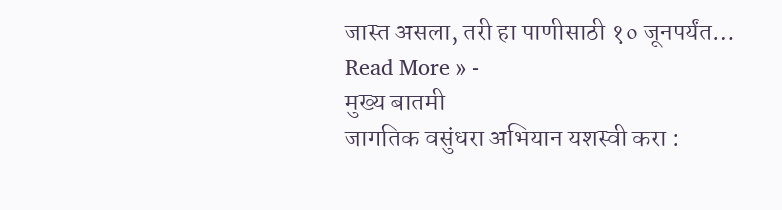जास्त असला, तरी हा पाणीसाठी १० जूनपर्यंत…
Read More » -
मुख्य बातमी
जागतिक वसुंधरा अभियान यशस्वी करा :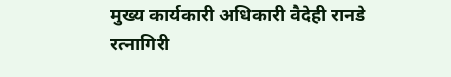मुख्य कार्यकारी अधिकारी वैदेही रानडे
रत्नागिरी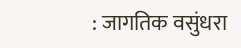: जागतिक वसुंधरा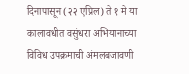दिनापासून (२२ एप्रिल) ते १ मे या कालावधीत वसुंधरा अभियानाच्या विविध उपक्रमाची अंमलबजावणी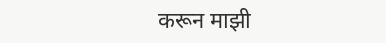करून माझी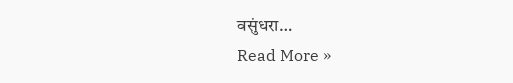वसुंधरा…
Read More »